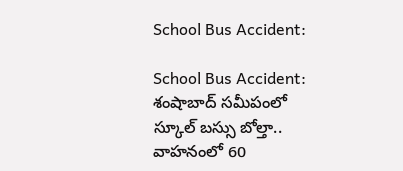School Bus Accident:

School Bus Accident: శంషాబాద్ స‌మీపంలో స్కూల్ బస్సు బోల్తా.. వాహ‌నంలో 60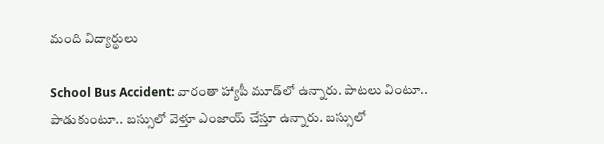మంది విద్యార్థులు

School Bus Accident: వారంతా హ్యాపీ మూడ్‌లో ఉన్నారు. పాట‌లు వింటూ.. పాడుకుంటూ.. బ‌స్సులో వెళ్తూ ఎంజాయ్ చేస్తూ ఉన్నారు. బ‌స్సులో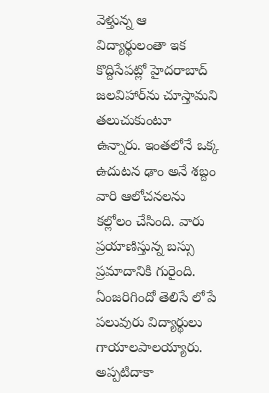వెళ్తున్న ఆ విద్యార్థులంతా ఇక కొద్దిసేప‌ట్లో హైద‌రాబాద్ జ‌ల‌విహార్‌ను చూస్తామని త‌లుచుకుంటూ ఉన్నారు. ఇంత‌లోనే ఒక్క ఉదుట‌న ఢాం అనే శ‌బ్దం వారి ఆలోచ‌న‌ల‌ను క‌ల్లోలం చేసింది. వారు ప్ర‌యాణిస్తున్న బ‌స్సు ప్ర‌మాదానికి గురైంది. ఏంజ‌రిగిందో తెలిసే లోపే ప‌లువురు విద్యార్థులు గాయాల‌పాల‌య్యారు. అప్ప‌టిదాకా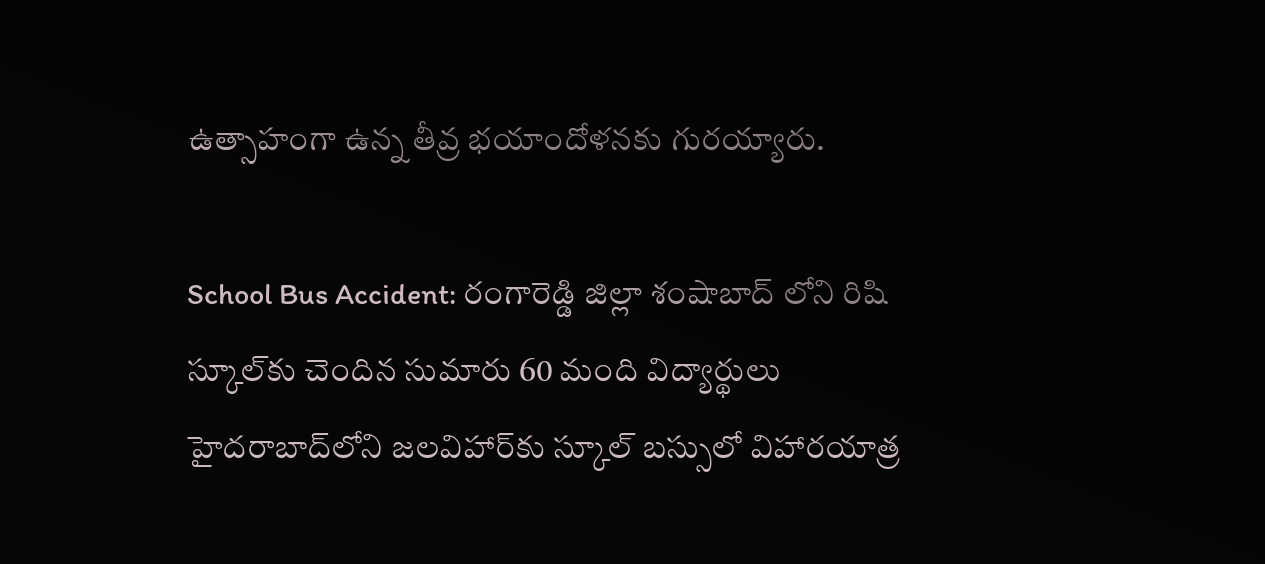ఉత్సాహంగా ఉన్న తీవ్ర భ‌యాందోళ‌న‌కు గుర‌య్యారు.

School Bus Accident: రంగారెడ్డి జిల్లా శంషాబాద్ లోని రిషి స్కూల్‌కు చెందిన సుమారు 60 మంది విద్యార్థులు హైద‌రాబాద్‌లోని జ‌ల‌విహార్‌కు స్కూల్‌ బ‌స్సులో విహార‌యాత్ర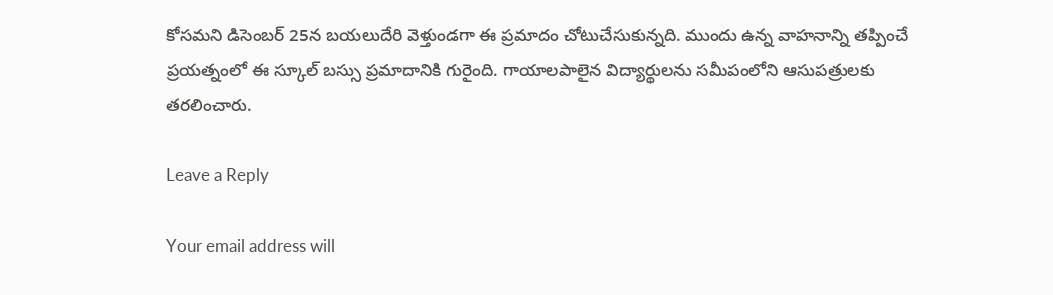కోస‌మ‌ని డిసెంబ‌ర్ 25న బ‌య‌లుదేరి వెళ్తుండ‌గా ఈ ప్ర‌మాదం చోటుచేసుకున్న‌ది. ముందు ఉన్న వాహ‌నాన్ని త‌ప్పించే ప్ర‌య‌త్నంలో ఈ స్కూల్ బ‌స్సు ప్ర‌మాదానికి గురైంది. గాయాల‌పాలైన విద్యార్థుల‌ను స‌మీపంలోని ఆసుప‌త్రుల‌కు త‌ర‌లించారు.

Leave a Reply

Your email address will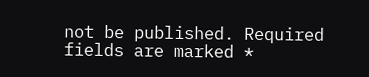not be published. Required fields are marked *